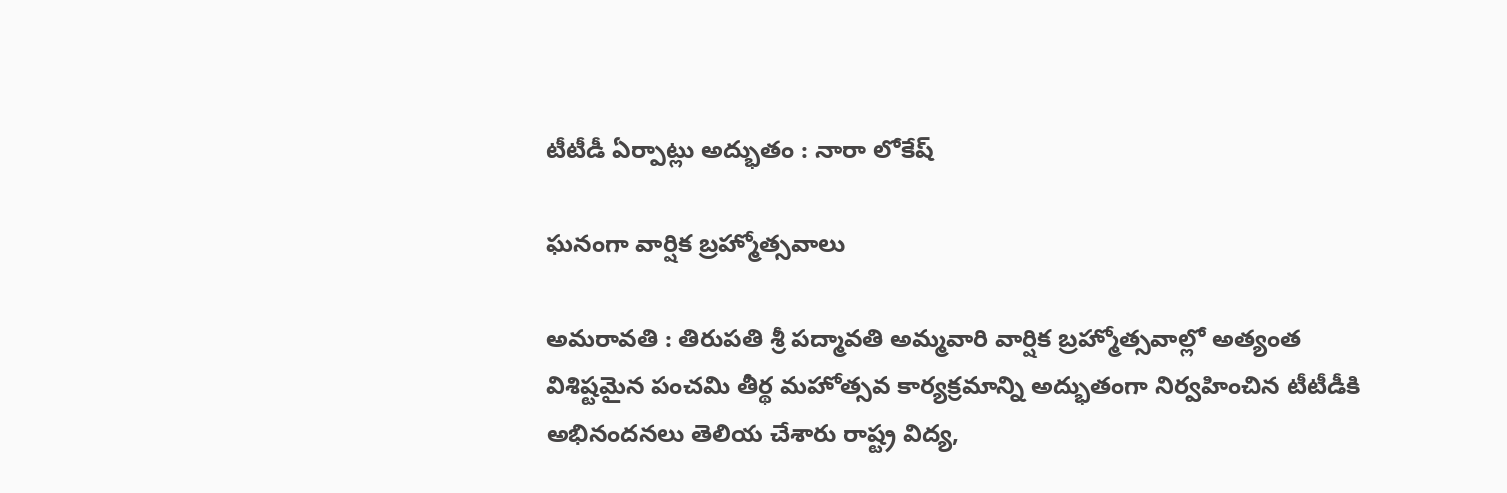టీటీడీ ఏర్పాట్లు అద్భుతం : నారా లోకేష్‌

ఘ‌నంగా వార్షిక బ్ర‌హ్మోత్స‌వాలు

అమ‌రావ‌తి : తిరుపతి శ్రీ పద్మావతి అమ్మవారి వార్షిక బ్రహ్మోత్సవాల్లో అత్యంత విశిష్టమైన పంచమి తీర్థ మహోత్సవ కార్యక్రమాన్ని అద్భుతంగా నిర్వహించిన టీటీడీకి అభినందనలు తెలియ చేశారు రాష్ట్ర విద్య‌,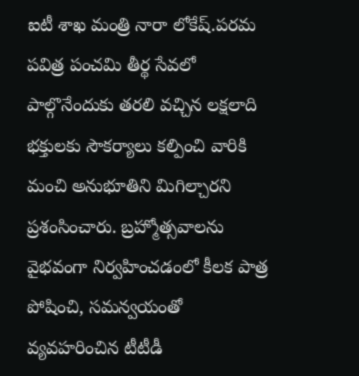ఐటీ శాఖ మంత్రి నారా లోకేష్.పరమ పవిత్ర పంచమి తీర్థ సేవలో పాల్గొనేందుకు తరలి వచ్చిన లక్షలాది భక్తులకు సౌకర్యాలు కల్పించి వారికి మంచి అనుభూతిని మిగిల్చారని ప్ర‌శంసించారు. బ్రహ్మోత్సవాలను వైభవంగా నిర్వహించడంలో కీలక పాత్ర పోషించి, సమన్వయంతో వ్యవహరించిన టీటీడీ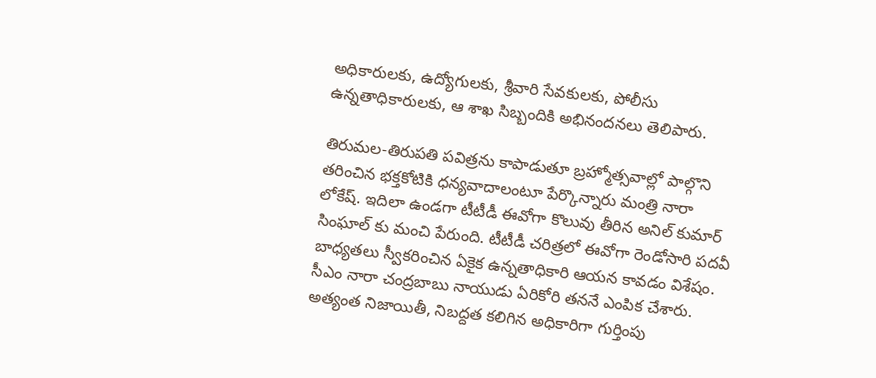అధికారులకు, ఉద్యోగులకు, శ్రీవారి సేవకులకు, పోలీసు ఉన్నతాధికారులకు, ఆ శాఖ సిబ్బందికి అభినందనలు తెలిపారు.

తిరుమల-తిరుపతి పవిత్రను కాపాడుతూ బ్రహ్మోత్సవాల్లో పాల్గొని తరించిన భక్తకోటికి ధన్యవాదాలంటూ పేర్కొన్నారు మంత్రి నారా లోకేష్. ఇదిలా ఉండ‌గా టీటీడీ ఈవోగా కొలువు తీరిన అనిల్ కుమార్ సింఘాల్ కు మంచి పేరుంది. టీటీడీ చ‌రిత్ర‌లో ఈవోగా రెండోసారి ప‌ద‌వీ బాధ్య‌త‌లు స్వీక‌రించిన ఏకైక ఉన్న‌తాధికారి ఆయ‌న కావ‌డం విశేషం. సీఎం నారా చంద్ర‌బాబు నాయుడు ఏరికోరి త‌న‌నే ఎంపిక చేశారు. అత్యంత నిజాయితీ, నిబ‌ద్ద‌త క‌లిగిన అధికారిగా గుర్తింపు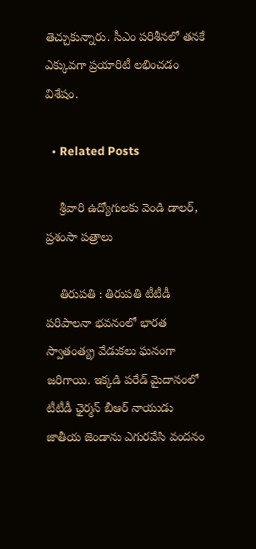తెచ్చుకున్నారు. సీఎం ప‌రిశీన‌లో త‌న‌కే ఎక్కువ‌గా ప్ర‌యారిటీ ల‌భించ‌డం విశేషం.

  • Related Posts

    శ్రీ‌వారి ఉద్యోగులకు వెండి డాలర్‌, ప్రశంసా పత్రాలు

    తిరుపతి : తిరుపతి టీటీడీ పరిపాలనా భవనంలో భారత స్వాతంత్య్ర వేడుకలు ఘనంగా జరిగాయి. ఇక్కడి పరేడ్‌ మైదానంలో టీటీడీ ఛైర్మ‌న్ బీఆర్ నాయుడు జాతీయ జెండాను ఎగురవేసి వందనం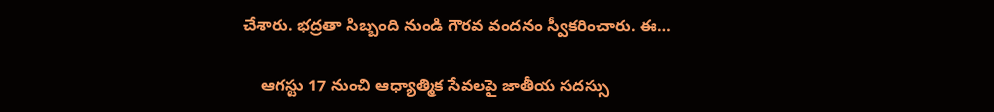చేశారు. భద్రతా సిబ్బంది నుండి గౌరవ వందనం స్వీకరించారు. ఈ…

    ఆగ‌స్టు 17 నుంచి ఆధ్యాత్మిక సేవ‌ల‌పై జాతీయ స‌ద‌స్సు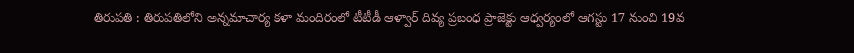తిరుపతి : తిరుపతిలోని అన్నమాచార్య కళా మందిరంలో టీటీడీ ఆళ్వార్ దివ్య ప్రబంధ ప్రాజెక్టు ఆధ్వర్యంలో ఆగస్టు 17 నుంచి 19వ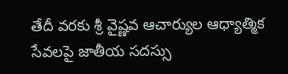తేదీ వరకు శ్రీ వైష్ణవ ఆచార్యుల ఆధ్యాత్మిక సేవలపై జాతీయ సదస్సు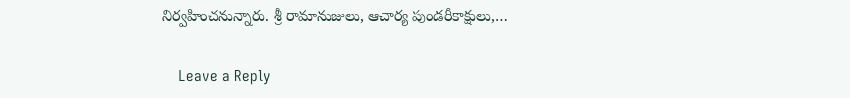నిర్వహించనున్నారు. శ్రీ రామానుజులు, ఆచార్య పుండరీకాక్షులు,…

    Leave a Reply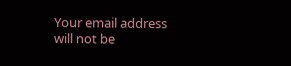Your email address will not be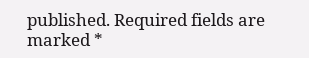published. Required fields are marked *